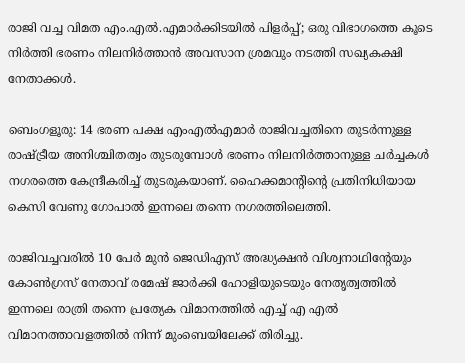രാജി വച്ച വിമത എം.എൽ.എമാർക്കിടയിൽ പിളർപ്പ്; ഒരു വിഭാഗത്തെ കൂടെ നിർത്തി ഭരണം നിലനിർത്താൻ അവസാന ശ്രമവും നടത്തി സഖ്യകക്ഷി നേതാക്കൾ.

ബെംഗളൂരു: 14 ഭരണ പക്ഷ എംഎൽഎമാർ രാജിവച്ചതിനെ തുടർന്നുള്ള രാഷ്ട്രീയ അനിശ്ചിതത്വം തുടരുമ്പോൾ ഭരണം നിലനിർത്താനുള്ള ചർച്ചകൾ നഗരത്തെ കേന്ദ്രീകരിച്ച് തുടരുകയാണ്. ഹൈക്കമാന്റിന്റെ പ്രതിനിധിയായ കെസി വേണു ഗോപാൽ ഇന്നലെ തന്നെ നഗരത്തിലെത്തി.

രാജിവച്ചവരിൽ 10 പേർ മുൻ ജെഡിഎസ് അദ്ധ്യക്ഷൻ വിശ്വനാഥിന്റേയും കോൺഗ്രസ് നേതാവ് രമേഷ് ജാർക്കി ഹോളിയുടെയും നേതൃത്വത്തിൽ ഇന്നലെ രാത്രി തന്നെ പ്രത്യേക വിമാനത്തിൽ എച്ച് എ എൽ വിമാനത്താവളത്തിൽ നിന്ന് മുംബെയിലേക്ക് തിരിച്ചു.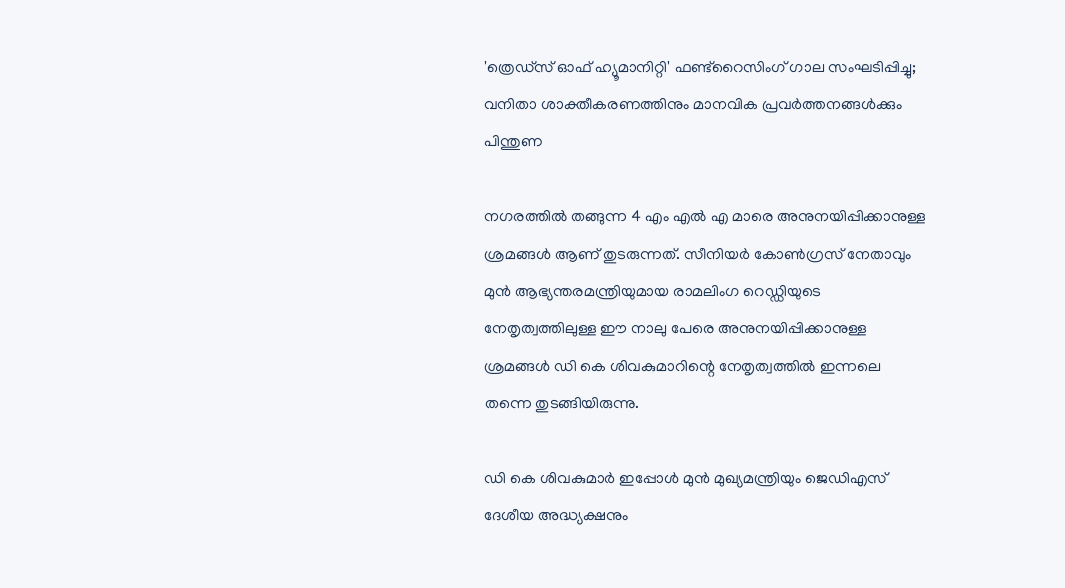'ത്രെഡ്സ് ഓഫ് ഹ്യൂമാനിറ്റി' ഫണ്ട്റൈസിംഗ് ഗാല സംഘടിപ്പിച്ചു; വനിതാ ശാക്തീകരണത്തിനും മാനവിക പ്രവർത്തനങ്ങൾക്കും പിന്തുണ

നഗരത്തിൽ തങ്ങുന്ന 4 എം എൽ എ മാരെ അനുനയിപ്പിക്കാനുള്ള ശ്രമങ്ങൾ ആണ് തുടരുന്നത്. സീനിയർ കോൺഗ്രസ് നേതാവും മുൻ ആഭ്യന്തരമന്ത്രിയുമായ രാമലിംഗ റെഡ്ഡിയുടെ നേതൃത്വത്തിലുള്ള ഈ നാലു പേരെ അനുനയിപ്പിക്കാനുള്ള ശ്രമങ്ങൾ ഡി കെ ശിവകുമാറിന്റെ നേതൃത്വത്തിൽ ഇന്നലെ തന്നെ തുടങ്ങിയിരുന്നു.

ഡി കെ ശിവകുമാർ ഇപ്പോൾ മുൻ മുഖ്യമന്ത്രിയും ജെഡിഎസ് ദേശീയ അദ്ധ്യക്ഷനും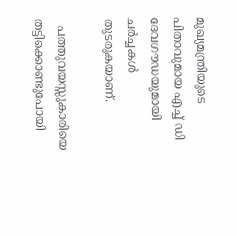മുഖ്യമന്ത്രിയുടെ പിതാവുമായ എച്ച് ഡി ദേവഗൗഡയുമായി ചർച്ചകൾ തുടരുകയാണ്.

  പത്തുവയസ്സുകാരിയെ തട്ടിക്കൊണ്ടുപോയി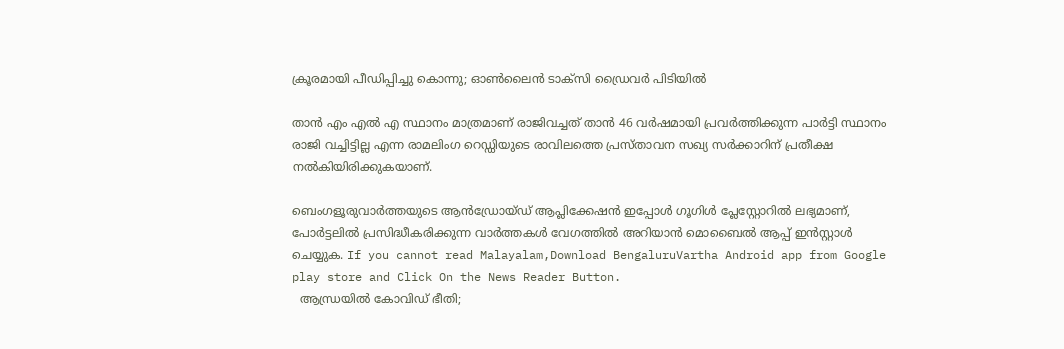ക്രൂരമായി പീഡിപ്പിച്ചു കൊന്നു; ഓൺലൈൻ ടാക്സി ഡ്രൈവർ പിടിയിൽ

താൻ എം എൽ എ സ്ഥാനം മാത്രമാണ് രാജിവച്ചത് താൻ 46 വർഷമായി പ്രവർത്തിക്കുന്ന പാർട്ടി സ്ഥാനം രാജി വച്ചിട്ടില്ല എന്ന രാമലിംഗ റെഡ്ഡിയുടെ രാവിലത്തെ പ്രസ്താവന സഖ്യ സർക്കാറിന് പ്രതീക്ഷ നൽകിയിരിക്കുകയാണ്.

ബെംഗളൂരുവാർത്തയുടെ ആൻഡ്രോയ്ഡ് ആപ്ലിക്കേഷൻ ഇപ്പോൾ ഗൂഗിൾ പ്ലേസ്റ്റോറിൽ ലഭ്യമാണ്, പോർട്ടലിൽ പ്രസിദ്ധീകരിക്കുന്ന വാർത്തകൾ വേഗത്തിൽ അറിയാൻ മൊബൈൽ ആപ്പ് ഇൻസ്റ്റാൾ ചെയ്യുക. If you cannot read Malayalam,Download BengaluruVartha Android app from Google play store and Click On the News Reader Button.
  ആന്ധ്രയിൽ കോവിഡ് ഭീതി;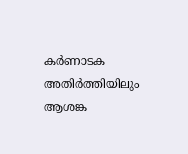കർണാടക അതിർത്തിയിലും ആശങ്ക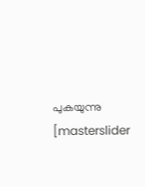പുകയുന്നു
[masterslider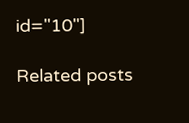id="10"]

Related posts